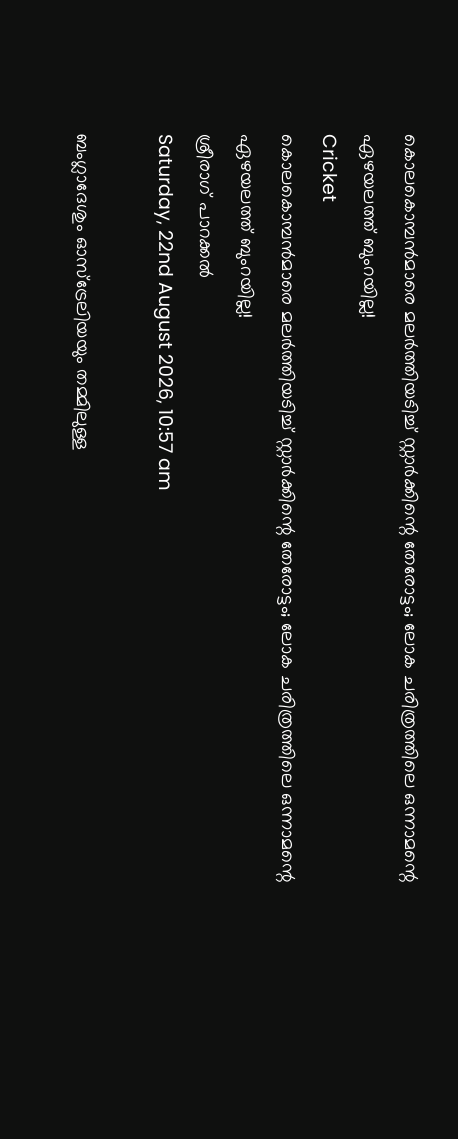കൊലകൊമ്പന്‍മാരെ മലര്‍ത്തിയടിച്ച് സ്റ്റാര്‍ക്കിന്റെ തേരോട്ടം; ലോക ചരിത്രത്തിലെ ഒന്നാമന്റെ ഏഴയലത്ത് ബുംറയില്ല!
Cricket
കൊലകൊമ്പന്‍മാരെ മലര്‍ത്തിയടിച്ച് സ്റ്റാര്‍ക്കിന്റെ തേരോട്ടം; ലോക ചരിത്രത്തിലെ ഒന്നാമന്റെ ഏഴയലത്ത് ബുംറയില്ല!
ശ്രീരാഗ് പാറക്കല്‍
Saturday, 22nd August 2026, 10:57 am

ബംഗ്ലാദേശും ഓസ്‌ട്രേലിയയും തമ്മിലുള്ള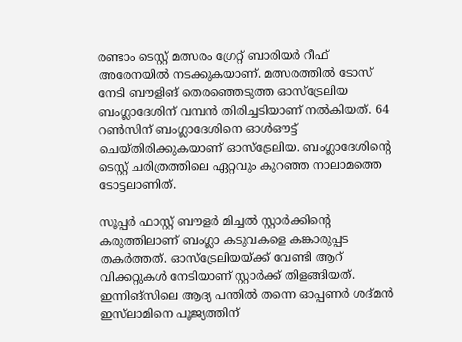രണ്ടാം ടെസ്റ്റ് മത്സരം ഗ്രേറ്റ് ബാരിയര്‍ റീഫ് അരേനയില്‍ നടക്കുകയാണ്. മത്സരത്തില്‍ ടോസ് നേടി ബൗളിങ് തെരഞ്ഞെടുത്ത ഓസ്‌ട്രേലിയ ബംഗ്ലാദേശിന് വമ്പന്‍ തിരിച്ചടിയാണ് നല്‍കിയത്. 64 റണ്‍സിന് ബംഗ്ലാദേശിനെ ഓള്‍ഔട്ട് ചെയ്തിരിക്കുകയാണ് ഓസ്‌ട്രേലിയ. ബംഗ്ലാദേശിന്റെ ടെസ്റ്റ് ചരിത്രത്തിലെ ഏറ്റവും കുറഞ്ഞ നാലാമത്തെ ടോട്ടലാണിത്.

സൂപ്പര്‍ ഫാസ്റ്റ് ബൗളര്‍ മിച്ചല്‍ സ്റ്റാര്‍ക്കിന്റെ കരുത്തിലാണ് ബംഗ്ലാ കടുവകളെ കങ്കാരുപ്പട തകര്‍ത്തത്. ഓസ്‌ട്രേലിയയ്ക്ക് വേണ്ടി ആറ് വിക്കറ്റുകള്‍ നേടിയാണ് സ്റ്റാര്‍ക്ക് തിളങ്ങിയത്. ഇന്നിങ്‌സിലെ ആദ്യ പന്തില്‍ തന്നെ ഓപ്പണര്‍ ശദ്മന്‍ ഇസ്‌ലാമിനെ പൂജ്യത്തിന്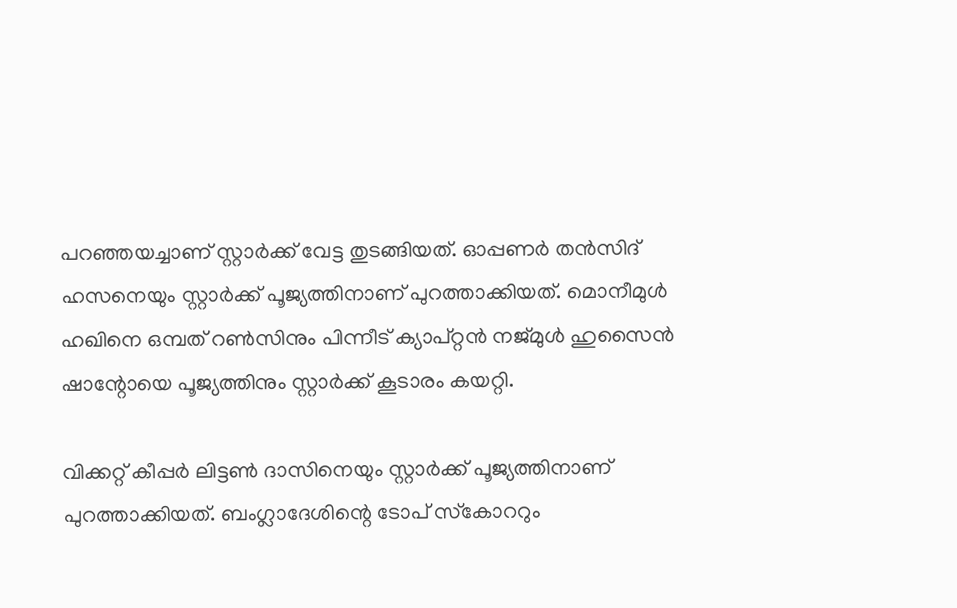പറഞ്ഞയച്ചാണ് സ്റ്റാര്‍ക്ക് വേട്ട തുടങ്ങിയത്. ഓപ്പണര്‍ തന്‍സിദ് ഹസനെയും സ്റ്റാര്‍ക്ക് പൂജ്യത്തിനാണ് പുറത്താക്കിയത്. മൊനീമുള്‍ ഹഖിനെ ഒമ്പത് റണ്‍സിനും പിന്നീട് ക്യാപ്റ്റന്‍ നജ്മുള്‍ ഹുസൈന്‍ ഷാന്റോയെ പൂജ്യത്തിനും സ്റ്റാര്‍ക്ക് കൂടാരം കയറ്റി.

വിക്കറ്റ് കീപ്പര്‍ ലിട്ടണ്‍ ദാസിനെയും സ്റ്റാര്‍ക്ക് പൂജ്യത്തിനാണ് പുറത്താക്കിയത്. ബംഗ്ലാദേശിന്റെ ടോപ് സ്‌കോററും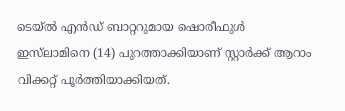ടെയ്ല്‍ എന്‍ഡ് ബാറ്ററുമായ ഷൊരീഫുള്‍ ഇസ്‌ലാമിനെ (14) പുറത്താക്കിയാണ് സ്റ്റാര്‍ക്ക് ആറാം വിക്കറ്റ് പൂര്‍ത്തിയാക്കിയത്.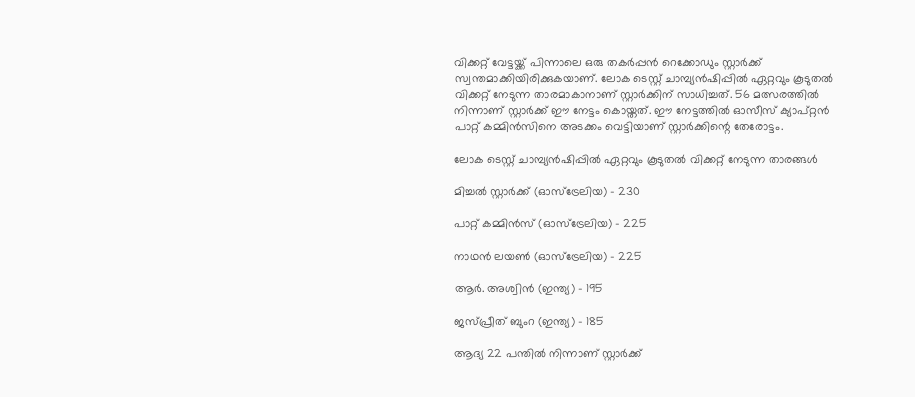വിക്കറ്റ് വേട്ടയ്ക്ക് പിന്നാലെ ഒരു തകര്‍പ്പന്‍ റെക്കോഡും സ്റ്റാര്‍ക്ക് സ്വന്തമാക്കിയിരിക്കുകയാണ്. ലോക ടെസ്റ്റ് ചാമ്പ്യന്‍ഷിപ്പില്‍ ഏറ്റവും കൂടുതല്‍ വിക്കറ്റ് നേടുന്ന താരമാകാനാണ് സ്റ്റാര്‍ക്കിന് സാധിച്ചത്. 56 മത്സരത്തില്‍ നിന്നാണ് സ്റ്റാര്‍ക്ക് ഈ നേട്ടം കൊയ്തത്. ഈ നേട്ടത്തില്‍ ഓസീസ് ക്യാപ്റ്റന്‍ പാറ്റ് കമ്മിന്‍സിനെ അടക്കം വെട്ടിയാണ് സ്റ്റാര്‍ക്കിന്റെ തേരോട്ടം.

ലോക ടെസ്റ്റ് ചാമ്പ്യന്‍ഷിപ്പില്‍ ഏറ്റവും കൂടുതല്‍ വിക്കറ്റ് നേടുന്ന താരങ്ങള്‍

മിച്ചല്‍ സ്റ്റാര്‍ക്ക് (ഓസ്‌ട്രേലിയ) – 230

പാറ്റ് കമ്മിന്‍സ് (ഓസ്‌ട്രേലിയ) – 225

നാഥന്‍ ലയണ്‍ (ഓസ്‌ട്രേലിയ) – 225

ആര്‍. അശ്വിന്‍ (ഇന്ത്യ) – 195

ജസ്പ്രീത് ബുംറ (ഇന്ത്യ) – 185

ആദ്യ 22 പന്തില്‍ നിന്നാണ് സ്റ്റാര്‍ക്ക്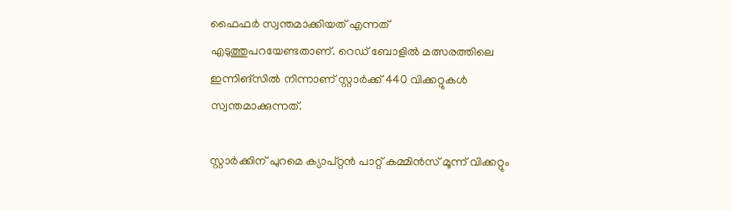ഫൈഫര്‍ സ്വന്തമാക്കിയത് എന്നത് എടുത്തുപറയേണ്ടതാണ്. റെഡ് ബോളില്‍ മത്സരത്തിലെ ഇന്നിങ്‌സില്‍ നിന്നാണ് സ്റ്റാര്‍ക്ക് 440 വിക്കറ്റുകള്‍ സ്വന്തമാക്കുന്നത്.

സ്റ്റാര്‍ക്കിന് പുറമെ ക്യാപ്റ്റന്‍ പാറ്റ് കമ്മിന്‍സ് മൂന്ന് വിക്കറ്റും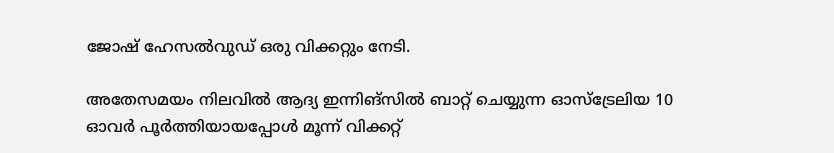ജോഷ് ഹേസല്‍വുഡ് ഒരു വിക്കറ്റും നേടി.

അതേസമയം നിലവില്‍ ആദ്യ ഇന്നിങ്‌സില്‍ ബാറ്റ് ചെയ്യുന്ന ഓസ്‌ട്രേലിയ 10 ഓവര്‍ പൂര്‍ത്തിയായപ്പോള്‍ മൂന്ന് വിക്കറ്റ്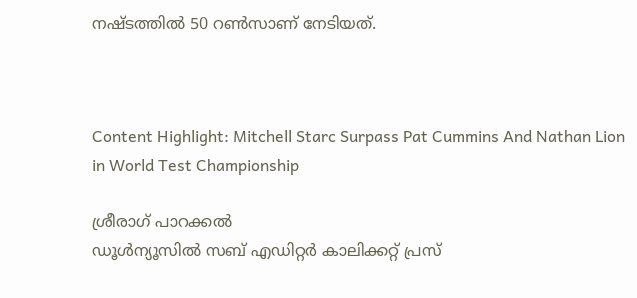നഷ്ടത്തില്‍ 50 റണ്‍സാണ് നേടിയത്.



Content Highlight: Mitchell Starc Surpass Pat Cummins And Nathan Lion in World Test Championship

ശ്രീരാഗ് പാറക്കല്‍
ഡൂള്‍ന്യൂസില്‍ സബ് എഡിറ്റര്‍ കാലിക്കറ്റ് പ്രസ്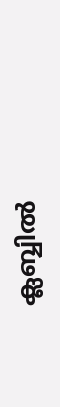ക്ലബ്ബില്‍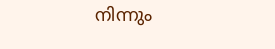നിന്നും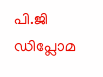പി.ജി ഡിപ്ലോമ